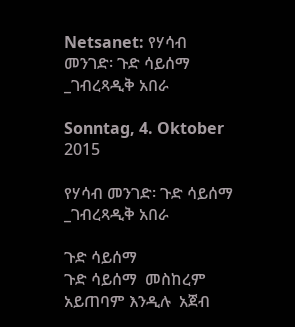Netsanet: የሃሳብ መንገድ፡ ጉድ ሳይሰማ _ገብረጻዲቅ አበራ

Sonntag, 4. Oktober 2015

የሃሳብ መንገድ፡ ጉድ ሳይሰማ _ገብረጻዲቅ አበራ

ጉድ ሳይሰማ
ጉድ ሳይሰማ  መስከረም አይጠባም እንዲሉ  አጀብ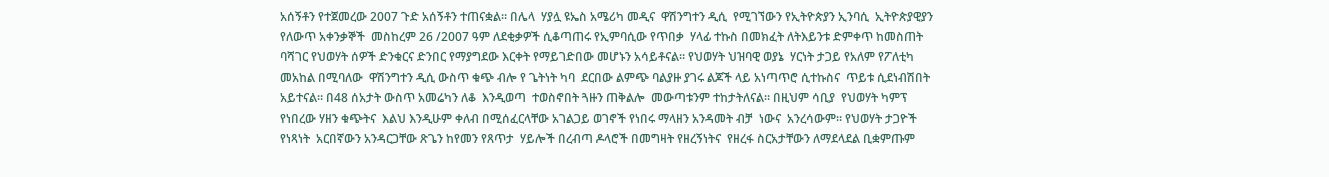አሰኝቶን የተጀመረው 2007 ጉድ አሰኝቶን ተጠናቋል። በሌላ  ሃያሏ ዩኤስ አሜሪካ መዲና  ዋሽንግተን ዲሲ  የሚገኘውን የኢትዮጵያን ኢንባሲ  ኢትዮጵያዊያን የለውጥ አቀንቃኞች  መስከረም 26 /2007 ዓም ለደቂቃዎች ሲቆጣጠሩ የኢምባሲው የጥበቃ  ሃላፊ ተኩስ በመክፈት ለትእይንቱ ድምቀጥ ከመስጠት ባሻገር የህወሃት ሰዎች ድንቁርና ድንበር የማያግደው እርቀት የማይገድበው መሆኑን አሳይቶናል። የህወሃት ህዝባዊ ወያኔ  ሃርነት ታጋይ የአለም የፖለቲካ  መአከል በሚባለው  ዋሽንግተን ዲሲ ውስጥ ቁጭ ብሎ የ ጌትነት ካባ  ደርበው ልምጭ ባልያዙ ያገሩ ልጆች ላይ አነጣጥሮ ሲተኩስና  ጥይቱ ሲደነብሽበት አይተናል። በ48 ሰአታት ውስጥ አመሬካን ለቆ  እንዲወጣ  ተወስኖበት ጓዙን ጠቅልሎ  መውጣቱንም ተከታትለናል። በዚህም ሳቢያ  የህወሃት ካምፕ የነበረው ሃዘን ቁጭትና  እልህ እንዲሁም ቀለብ በሚሰፈርላቸው አገልጋይ ወገኖች የነበሩ ማላዘን አንዳመት ብቻ  ነውና  አንረሳውም። የህወሃት ታጋዮች የነጻነት  አርበኛውን አንዳርጋቸው ጽጌን ከየመን የጸጥታ  ሃይሎች በረብጣ ዶላሮች በመግዛት የዘረኝነትና  የዘረፋ ስርአታቸውን ለማደላደል ቢቋምጡም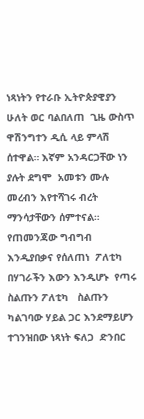ነጻነትን የተራቡ ኢትዮጵያዊያን ሁለት ወር ባልበለጠ  ጊዜ ውስጥ ዋሽንግተን ዲሲ ላይ ምላሽ ሰተዋል። እኛም አንዳርጋቸው ነን  ያሉት ደግሞ  አመቱን ሙሉ መረብን እየተሻገሩ ብረት ማንሳታቸውን ሰምተናል። የጠመንጃው ግብግብ እንዲያበቃና የሰለጠነ  ፖለቲካ በሃገራችን እውን እንዲሆኑ  የጣሩ ስልጡን ፖለቲካ   ስልጡን  ካልገባው ሃይል ጋር እንደማይሆን ተገንዝበው ነጻነት ፍለጋ  ድንበር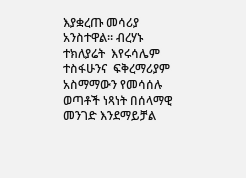እያቋረጡ መሳሪያ  አንስተዋል። ብረሃኑ ተክለያሬት  እየሩሳሌም ተስፋሁንና  ፍቅረማሪያም አስማማውን የመሳሰሉ ወጣቶች ነጻነት በሰላማዊ መንገድ እንደማይቻል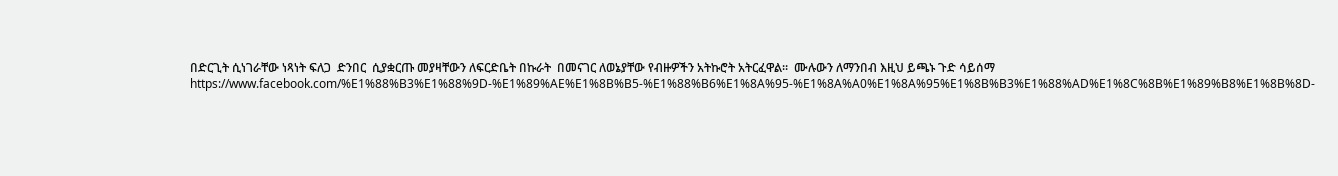በድርጊት ሲነገራቸው ነጻነት ፍለጋ  ድንበር  ሲያቋርጡ መያዛቸውን ለፍርድቤት በኩራት  በመናገር ለወኔያቸው የብዙዎችን አትኩሮት አትርፈዋል።  ሙሉውን ለማንበብ እዚህ ይጫኑ ጉድ ሳይሰማ  https://www.facebook.com/%E1%88%B3%E1%88%9D-%E1%89%AE%E1%8B%B5-%E1%88%B6%E1%8A%95-%E1%8A%A0%E1%8A%95%E1%8B%B3%E1%88%AD%E1%8C%8B%E1%89%B8%E1%8B%8D-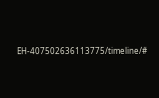EH-407502636113775/timeline/#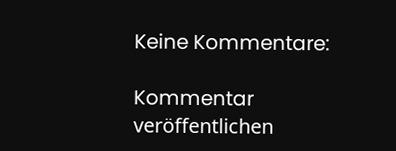Keine Kommentare:

Kommentar veröffentlichen